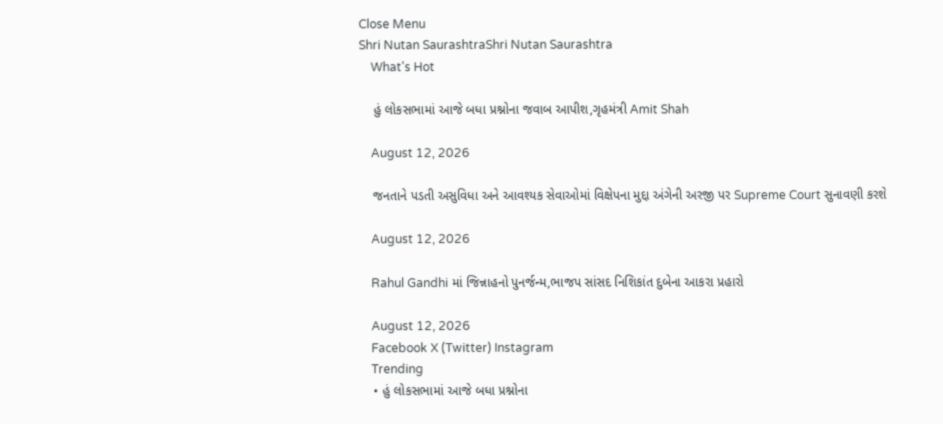Close Menu
Shri Nutan SaurashtraShri Nutan Saurashtra
    What's Hot

    હું લોકસભામાં આજે બધા પ્રશ્નોના જવાબ આપીશ,ગૃહમંત્રી Amit Shah

    August 12, 2026

    જનતાને પડતી અસુવિધા અને આવશ્યક સેવાઓમાં વિક્ષેપના મુદ્દા અંગેની અરજી પર Supreme Court સુનાવણી કરશે

    August 12, 2026

    Rahul Gandhi માં જિન્નાહનો પુનર્જન્મ,ભાજપ સાંસદ નિશિકાંત દુબેના આકરા પ્રહારો

    August 12, 2026
    Facebook X (Twitter) Instagram
    Trending
    • હું લોકસભામાં આજે બધા પ્રશ્નોના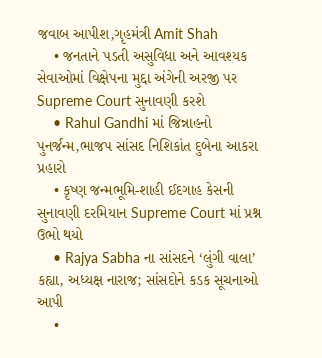જવાબ આપીશ,ગૃહમંત્રી Amit Shah
    • જનતાને પડતી અસુવિધા અને આવશ્યક સેવાઓમાં વિક્ષેપના મુદ્દા અંગેની અરજી પર Supreme Court સુનાવણી કરશે
    • Rahul Gandhi માં જિન્નાહનો પુનર્જન્મ,ભાજપ સાંસદ નિશિકાંત દુબેના આકરા પ્રહારો
    • કૃષ્ણ જન્મભૂમિ-શાહી ઈદગાહ કેસની સુનાવણી દરમિયાન Supreme Court માં પ્રશ્ન ઉભો થયો
    • Rajya Sabha ના સાંસદને ‘લુંગી વાલા’ કહ્યા, અધ્યક્ષ નારાજ; સાંસદોને કડક સૂચનાઓ આપી
    •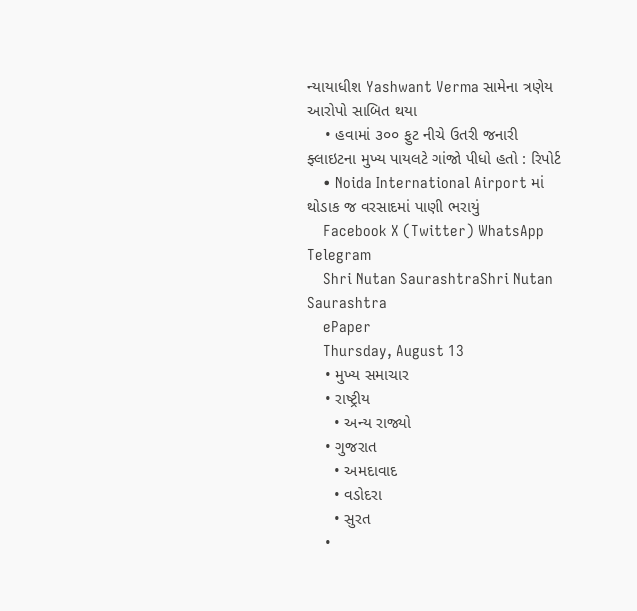ન્યાયાધીશ Yashwant Verma સામેના ત્રણેય આરોપો સાબિત થયા
    • હવામાં ૩૦૦ ફુટ નીચે ઉતરી જનારી ફ્લાઇટના મુખ્ય પાયલટે ગાંજો પીધો હતો : રિપોર્ટ
    • Noida International Airport માં થોડાક જ વરસાદમાં પાણી ભરાયું
    Facebook X (Twitter) WhatsApp Telegram
    Shri Nutan SaurashtraShri Nutan Saurashtra
    ePaper
    Thursday, August 13
    • મુખ્ય સમાચાર
    • રાષ્ટ્રીય
      • અન્ય રાજ્યો
    • ગુજરાત
      • અમદાવાદ
      • વડોદરા
      • સુરત
    •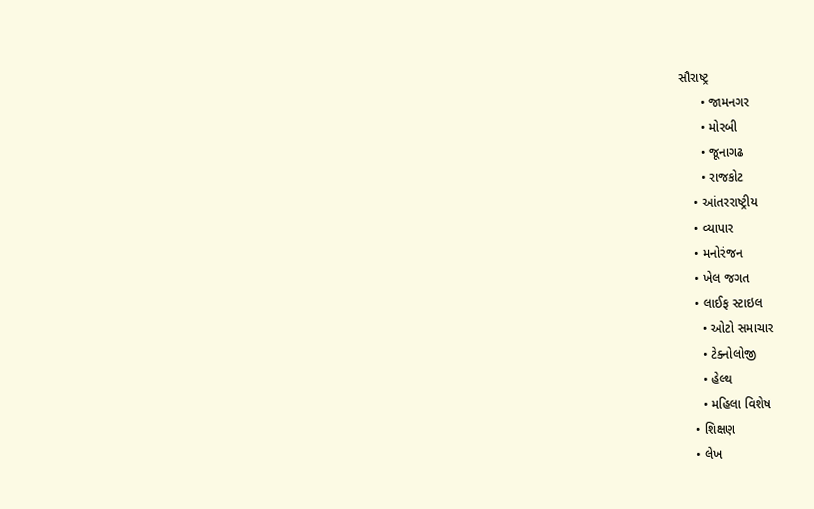સૌરાષ્ટ્ર
      • જામનગર
      • મોરબી
      • જૂનાગઢ
      • રાજકોટ
    • આંતરરાષ્ટ્રીય
    • વ્યાપાર
    • મનોરંજન
    • ખેલ જગત
    • લાઈફ સ્ટાઇલ
      • ઓટો સમાચાર
      • ટેક્નોલોજી
      • હેલ્થ
      • મહિલા વિશેષ
    • શિક્ષણ
    • લેખ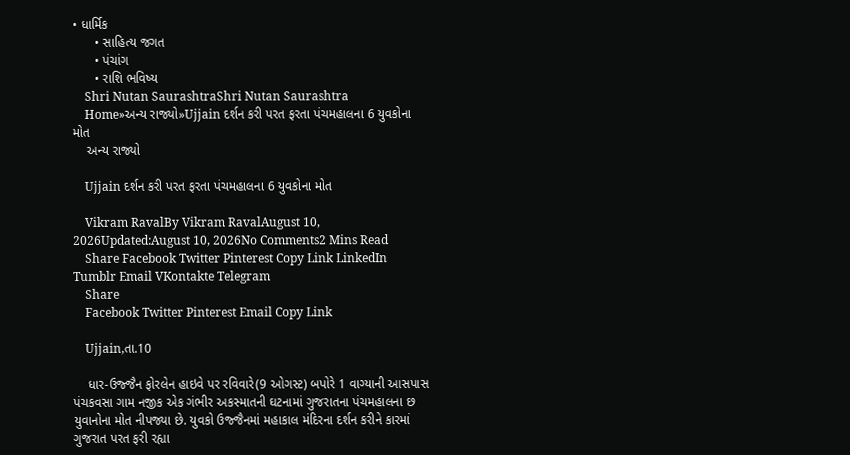• ધાર્મિક
      • સાહિત્ય જગત
      • પંચાંગ
      • રાશિ ભવિષ્ય
    Shri Nutan SaurashtraShri Nutan Saurashtra
    Home»અન્ય રાજ્યો»Ujjain દર્શન કરી પરત ફરતા પંચમહાલના 6 યુવકોના મોત
    અન્ય રાજ્યો

    Ujjain દર્શન કરી પરત ફરતા પંચમહાલના 6 યુવકોના મોત

    Vikram RavalBy Vikram RavalAugust 10, 2026Updated:August 10, 2026No Comments2 Mins Read
    Share Facebook Twitter Pinterest Copy Link LinkedIn Tumblr Email VKontakte Telegram
    Share
    Facebook Twitter Pinterest Email Copy Link

    Ujjain,તા.10

    ધાર-ઉજ્જૈન ફોરલેન હાઇવે પર રવિવારે(9 ઓગસ્ટ) બપોરે 1 વાગ્યાની આસપાસ પંચકવસા ગામ નજીક એક ગંભીર અકસ્માતની ઘટનામાં ગુજરાતના પંચમહાલના છ યુવાનોના મોત નીપજ્યા છે. યુવકો ઉજ્જૈનમાં મહાકાલ મંદિરના દર્શન કરીને કારમાં ગુજરાત પરત ફરી રહ્યા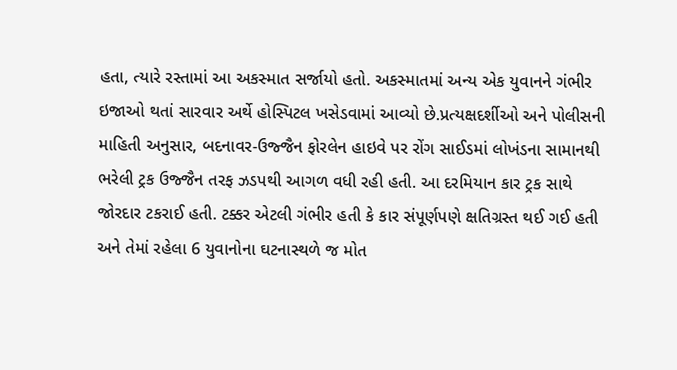હતા, ત્યારે રસ્તામાં આ અકસ્માત સર્જાયો હતો. અકસ્માતમાં અન્ય એક યુવાનને ગંભીર ઇજાઓ થતાં સારવાર અર્થે હોસ્પિટલ ખસેડવામાં આવ્યો છે.પ્રત્યક્ષદર્શીઓ અને પોલીસની માહિતી અનુસાર, બદનાવર-ઉજ્જૈન ફોરલેન હાઇવે પર રોંગ સાઈડમાં લોખંડના સામાનથી ભરેલી ટ્રક ઉજ્જૈન તરફ ઝડપથી આગળ વધી રહી હતી. આ દરમિયાન કાર ટ્રક સાથે જોરદાર ટકરાઈ હતી. ટક્કર એટલી ગંભીર હતી કે કાર સંપૂર્ણપણે ક્ષતિગ્રસ્ત થઈ ગઈ હતી અને તેમાં રહેલા 6 યુવાનોના ઘટનાસ્થળે જ મોત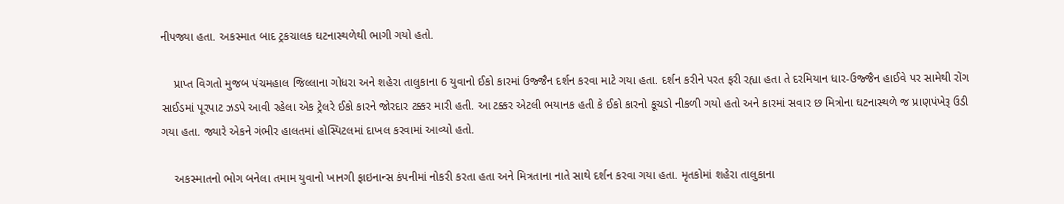નીપજ્યા હતા. અકસ્માત બાદ ટ્રકચાલક ઘટનાસ્થળેથી ભાગી ગયો હતો.

    પ્રાપ્ત વિગતો મુજબ પંચમહાલ જિલ્લાના ગોધરા અને શહેરા તાલુકાના 6 યુવાનો ઈકો કારમાં ઉજ્જૈન દર્શન કરવા માટે ગયા હતા. દર્શન કરીને પરત ફરી રહ્યા હતા તે દરમિયાન ધાર-ઉજ્જૈન હાઈવે પર સામેથી રોંગ સાઈડમાં પૂરપાટ ઝડપે આવી રહેલા એક ટ્રેલરે ઈકો કારને જોરદાર ટક્કર મારી હતી. આ ટક્કર એટલી ભયાનક હતી કે ઈકો કારનો કૂચડો નીકળી ગયો હતો અને કારમાં સવાર છ મિત્રોના ઘટનાસ્થળે જ પ્રાણપંખેરૂ ઉડી ગયા હતા. જ્યારે એકને ગંભીર હાલતમાં હોસ્પિટલમાં દાખલ કરવામાં આવ્યો હતો.

    અકસ્માતનો ભોગ બનેલા તમામ યુવાનો ખાનગી ફાઇનાન્સ કંપનીમાં નોકરી કરતા હતા અને મિત્રતાના નાતે સાથે દર્શન કરવા ગયા હતા. મૃતકોમાં શહેરા તાલુકાના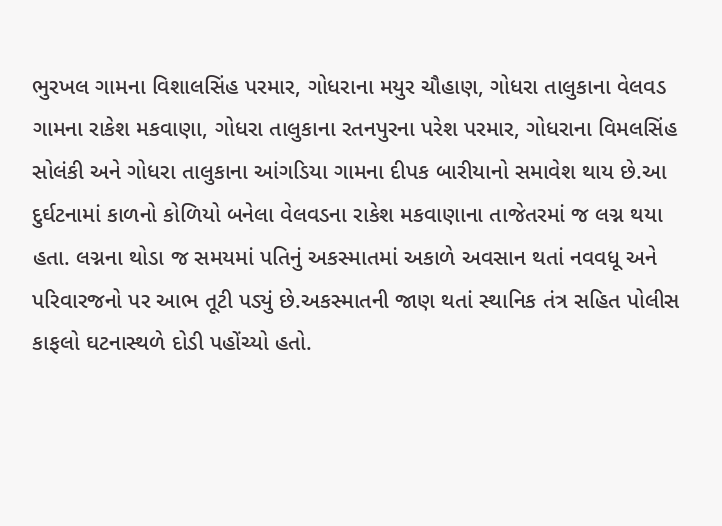ભુરખલ ગામના વિશાલસિંહ પરમાર, ગોધરાના મયુર ચૌહાણ, ગોધરા તાલુકાના વેલવડ ગામના રાકેશ મકવાણા, ગોધરા તાલુકાના રતનપુરના પરેશ પરમાર, ગોધરાના વિમલસિંહ સોલંકી અને ગોધરા તાલુકાના આંગડિયા ગામના દીપક બારીયાનો સમાવેશ થાય છે.આ દુર્ઘટનામાં કાળનો કોળિયો બનેલા વેલવડના રાકેશ મકવાણાના તાજેતરમાં જ લગ્ન થયા હતા. લગ્નના થોડા જ સમયમાં પતિનું અકસ્માતમાં અકાળે અવસાન થતાં નવવધૂ અને પરિવારજનો પર આભ તૂટી પડ્યું છે.અકસ્માતની જાણ થતાં સ્થાનિક તંત્ર સહિત પોલીસ કાફલો ઘટનાસ્થળે દોડી પહોંચ્યો હતો.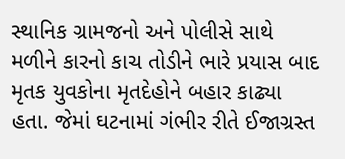સ્થાનિક ગ્રામજનો અને પોલીસે સાથે મળીને કારનો કાચ તોડીને ભારે પ્રયાસ બાદ મૃતક યુવકોના મૃતદેહોને બહાર કાઢ્યા હતા. જેમાં ઘટનામાં ગંભીર રીતે ઈજાગ્રસ્ત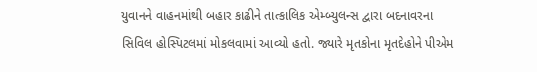યુવાનને વાહનમાંથી બહાર કાઢીને તાત્કાલિક એમ્બ્યુલન્સ દ્વારા બદનાવરના સિવિલ હોસ્પિટલમાં મોકલવામાં આવ્યો હતો. જ્યારે મૃતકોના મૃતદેહોને પીએમ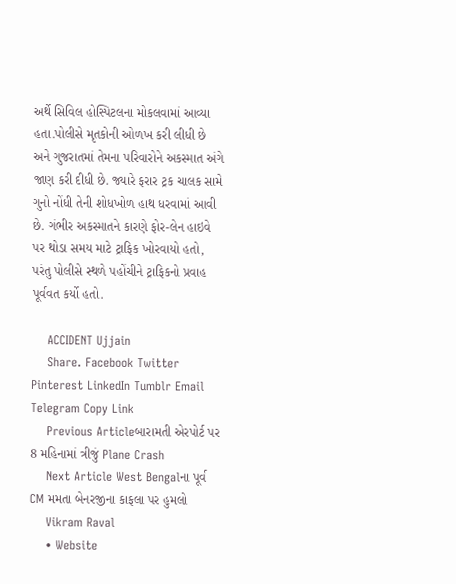અર્થે સિવિલ હોસ્પિટલના મોકલવામાં આવ્યા હતા.પોલીસે મૃતકોની ઓળખ કરી લીધી છે અને ગુજરાતમાં તેમના પરિવારોને અકસ્માત અંગે જાણ કરી દીધી છે. જ્યારે ફરાર ટ્રક ચાલક સામે ગુનો નોંધી તેની શોધખોળ હાથ ધરવામાં આવી છે. ગંભીર અકસ્માતને કારણે ફોર-લેન હાઇવે પર થોડા સમય માટે ટ્રાફિક ખોરવાયો હતો, પરંતુ પોલીસે સ્થળે પહોંચીને ટ્રાફિકનો પ્રવાહ પૂર્વવત કર્યો હતો.

    ACCIDENT Ujjain
    Share. Facebook Twitter Pinterest LinkedIn Tumblr Email Telegram Copy Link
    Previous Articleબારામતી એરપોર્ટ પર 8 મહિનામાં ત્રીજું Plane Crash
    Next Article West Bengalના પૂર્વ CM મમતા બેનરજીના કાફલા પર હુમલો
    Vikram Raval
    • Website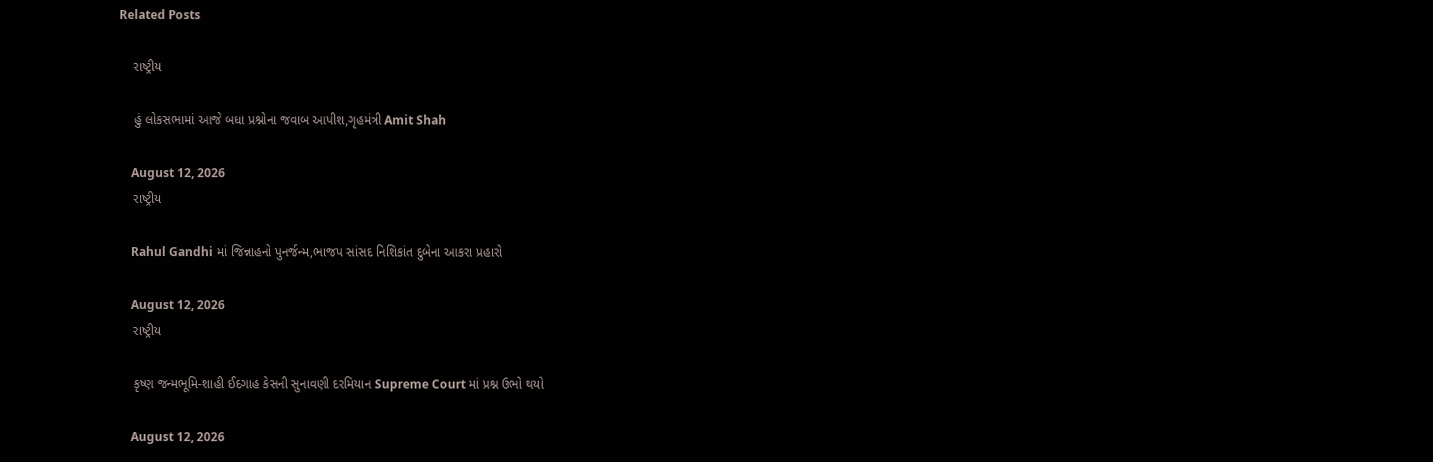Related Posts

    રાષ્ટ્રીય

    હું લોકસભામાં આજે બધા પ્રશ્નોના જવાબ આપીશ,ગૃહમંત્રી Amit Shah

    August 12, 2026
    રાષ્ટ્રીય

    Rahul Gandhi માં જિન્નાહનો પુનર્જન્મ,ભાજપ સાંસદ નિશિકાંત દુબેના આકરા પ્રહારો

    August 12, 2026
    રાષ્ટ્રીય

    કૃષ્ણ જન્મભૂમિ-શાહી ઈદગાહ કેસની સુનાવણી દરમિયાન Supreme Court માં પ્રશ્ન ઉભો થયો

    August 12, 2026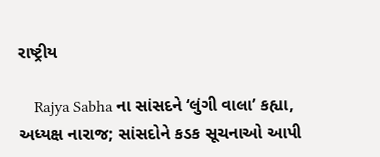રાષ્ટ્રીય

    Rajya Sabha ના સાંસદને ‘લુંગી વાલા’ કહ્યા, અધ્યક્ષ નારાજ; સાંસદોને કડક સૂચનાઓ આપી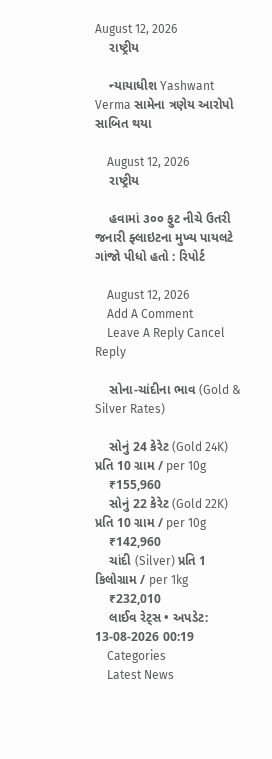August 12, 2026
    રાષ્ટ્રીય

    ન્યાયાધીશ Yashwant Verma સામેના ત્રણેય આરોપો સાબિત થયા

    August 12, 2026
    રાષ્ટ્રીય

    હવામાં ૩૦૦ ફુટ નીચે ઉતરી જનારી ફ્લાઇટના મુખ્ય પાયલટે ગાંજો પીધો હતો : રિપોર્ટ

    August 12, 2026
    Add A Comment
    Leave A Reply Cancel Reply

    સોના-ચાંદીના ભાવ (Gold & Silver Rates)

    સોનું 24 કેરેટ (Gold 24K) પ્રતિ 10 ગ્રામ / per 10g
    ₹155,960
    સોનું 22 કેરેટ (Gold 22K) પ્રતિ 10 ગ્રામ / per 10g
    ₹142,960
    ચાંદી (Silver) પ્રતિ 1 કિલોગ્રામ / per 1kg
    ₹232,010
    લાઈવ રેટ્સ • અપડેટ: 13-08-2026 00:19
    Categories
    Latest News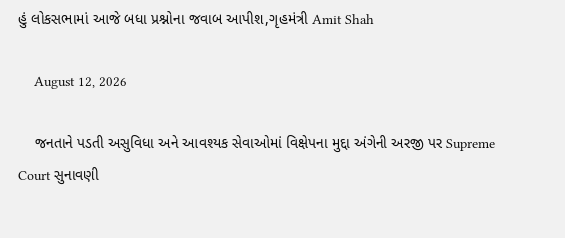હું લોકસભામાં આજે બધા પ્રશ્નોના જવાબ આપીશ,ગૃહમંત્રી Amit Shah

    August 12, 2026

    જનતાને પડતી અસુવિધા અને આવશ્યક સેવાઓમાં વિક્ષેપના મુદ્દા અંગેની અરજી પર Supreme Court સુનાવણી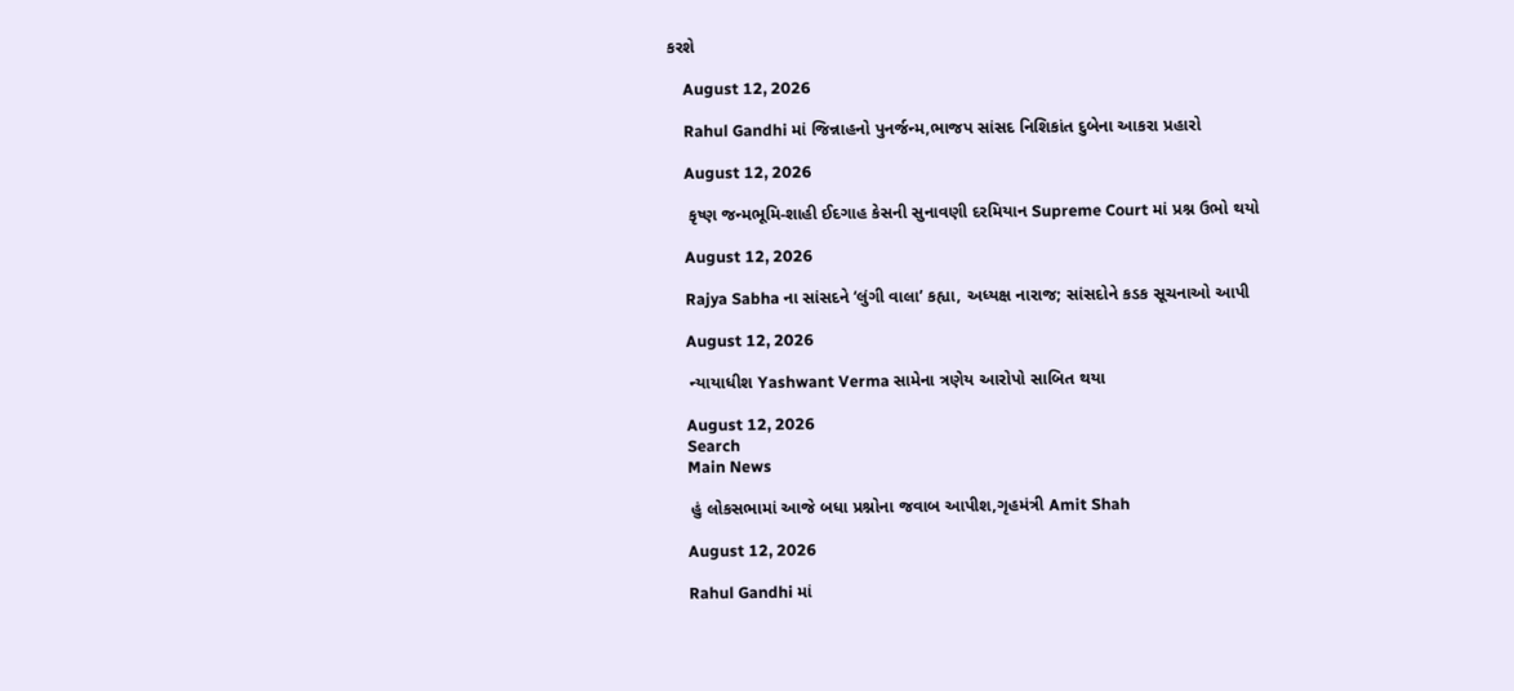કરશે

    August 12, 2026

    Rahul Gandhi માં જિન્નાહનો પુનર્જન્મ,ભાજપ સાંસદ નિશિકાંત દુબેના આકરા પ્રહારો

    August 12, 2026

    કૃષ્ણ જન્મભૂમિ-શાહી ઈદગાહ કેસની સુનાવણી દરમિયાન Supreme Court માં પ્રશ્ન ઉભો થયો

    August 12, 2026

    Rajya Sabha ના સાંસદને ‘લુંગી વાલા’ કહ્યા, અધ્યક્ષ નારાજ; સાંસદોને કડક સૂચનાઓ આપી

    August 12, 2026

    ન્યાયાધીશ Yashwant Verma સામેના ત્રણેય આરોપો સાબિત થયા

    August 12, 2026
    Search
    Main News

    હું લોકસભામાં આજે બધા પ્રશ્નોના જવાબ આપીશ,ગૃહમંત્રી Amit Shah

    August 12, 2026

    Rahul Gandhi માં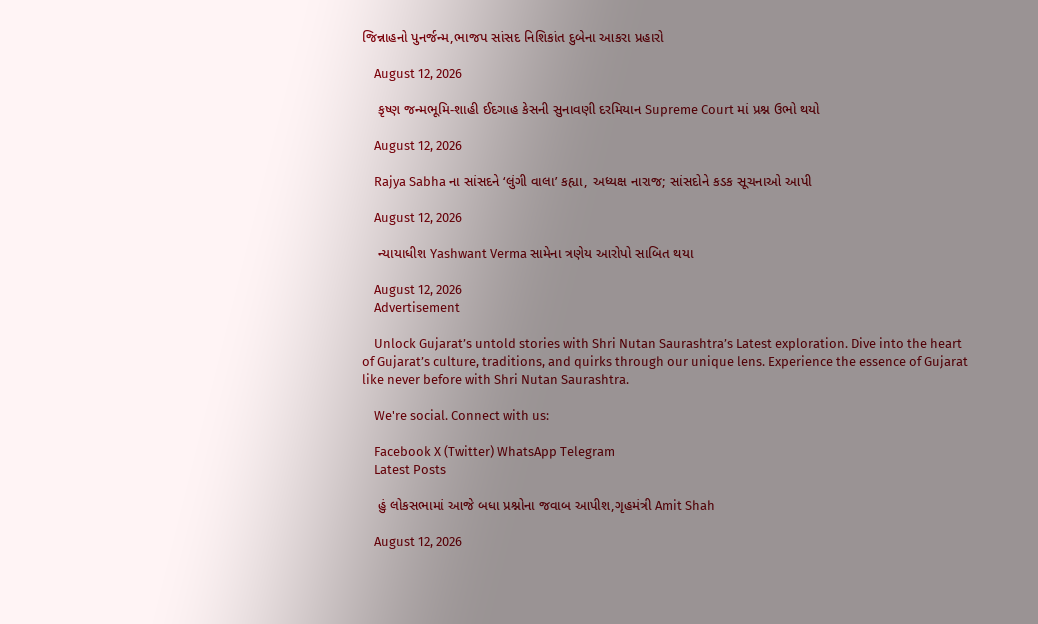જિન્નાહનો પુનર્જન્મ,ભાજપ સાંસદ નિશિકાંત દુબેના આકરા પ્રહારો

    August 12, 2026

    કૃષ્ણ જન્મભૂમિ-શાહી ઈદગાહ કેસની સુનાવણી દરમિયાન Supreme Court માં પ્રશ્ન ઉભો થયો

    August 12, 2026

    Rajya Sabha ના સાંસદને ‘લુંગી વાલા’ કહ્યા, અધ્યક્ષ નારાજ; સાંસદોને કડક સૂચનાઓ આપી

    August 12, 2026

    ન્યાયાધીશ Yashwant Verma સામેના ત્રણેય આરોપો સાબિત થયા

    August 12, 2026
    Advertisement

    Unlock Gujarat’s untold stories with Shri Nutan Saurashtra’s Latest exploration. Dive into the heart of Gujarat’s culture, traditions, and quirks through our unique lens. Experience the essence of Gujarat like never before with Shri Nutan Saurashtra.

    We're social. Connect with us:

    Facebook X (Twitter) WhatsApp Telegram
    Latest Posts

    હું લોકસભામાં આજે બધા પ્રશ્નોના જવાબ આપીશ,ગૃહમંત્રી Amit Shah

    August 12, 2026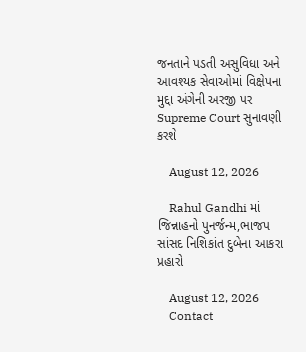જનતાને પડતી અસુવિધા અને આવશ્યક સેવાઓમાં વિક્ષેપના મુદ્દા અંગેની અરજી પર Supreme Court સુનાવણી કરશે

    August 12, 2026

    Rahul Gandhi માં જિન્નાહનો પુનર્જન્મ,ભાજપ સાંસદ નિશિકાંત દુબેના આકરા પ્રહારો

    August 12, 2026
    Contact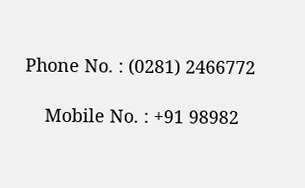Phone No. : (0281) 2466772

    Mobile No. : +91 98982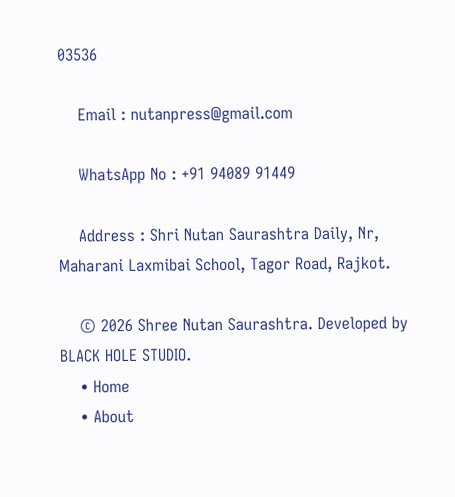03536

    Email : nutanpress@gmail.com

    WhatsApp No : +91 94089 91449

    Address : Shri Nutan Saurashtra Daily, Nr, Maharani Laxmibai School, Tagor Road, Rajkot.

    © 2026 Shree Nutan Saurashtra. Developed by BLACK HOLE STUDIO.
    • Home
    • About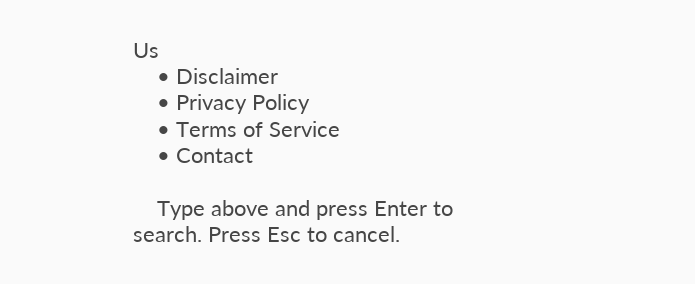Us
    • Disclaimer
    • Privacy Policy
    • Terms of Service
    • Contact

    Type above and press Enter to search. Press Esc to cancel.